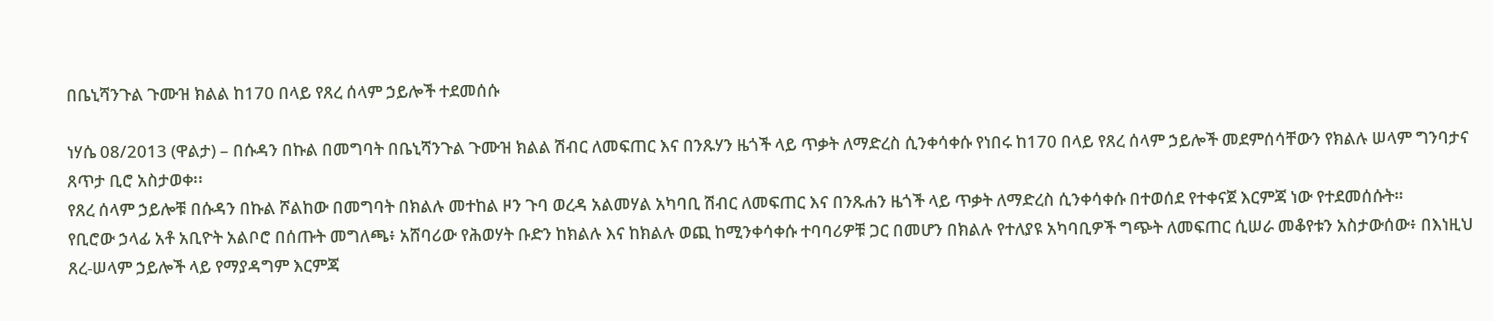በቤኒሻንጉል ጉሙዝ ክልል ከ170 በላይ የጸረ ሰላም ኃይሎች ተደመሰሱ

ነሃሴ 08/2013 (ዋልታ) – በሱዳን በኩል በመግባት በቤኒሻንጉል ጉሙዝ ክልል ሽብር ለመፍጠር እና በንጹሃን ዜጎች ላይ ጥቃት ለማድረስ ሲንቀሳቀሱ የነበሩ ከ170 በላይ የጸረ ሰላም ኃይሎች መደምሰሳቸውን የክልሉ ሠላም ግንባታና ጸጥታ ቢሮ አስታወቀ፡፡
የጸረ ሰላም ኃይሎቹ በሱዳን በኩል ሾልከው በመግባት በክልሉ መተከል ዞን ጉባ ወረዳ አልመሃል አካባቢ ሽብር ለመፍጠር እና በንጹሐን ዜጎች ላይ ጥቃት ለማድረስ ሲንቀሳቀሱ በተወሰደ የተቀናጀ እርምጃ ነው የተደመሰሱት።
የቢሮው ኃላፊ አቶ አቢዮት አልቦሮ በሰጡት መግለጫ፥ አሸባሪው የሕወሃት ቡድን ከክልሉ እና ከክልሉ ወጪ ከሚንቀሳቀሱ ተባባሪዎቹ ጋር በመሆን በክልሉ የተለያዩ አካባቢዎች ግጭት ለመፍጠር ሲሠራ መቆየቱን አስታውሰው፥ በእነዚህ ጸረ-ሠላም ኃይሎች ላይ የማያዳግም እርምጃ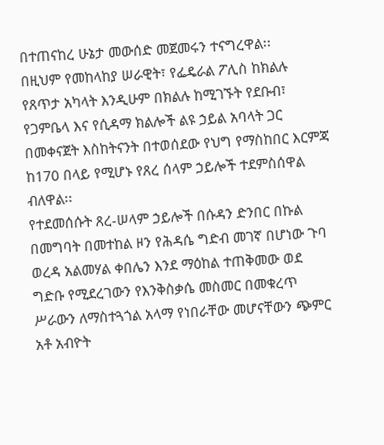በተጠናከረ ሁኔታ መውሰድ መጀመሩን ተናግረዋል፡፡
በዚህም የመከላከያ ሠራዊት፣ የፌዴራል ፖሊስ ከክልሉ የጸጥታ አካላት እንዲሁም በክልሉ ከሚገኙት የደቡብ፣ የጋምቤላ እና የሲዳማ ክልሎች ልዩ ኃይል አባላት ጋር በመቀናጀት እስከትናንት በተወሰደው የህግ የማስከበር እርምጃ ከ170 በላይ የሚሆኑ የጸረ ሰላም ኃይሎች ተደምስሰዋል ብለዋል፡፡
የተደመሰሱት ጸረ-ሠላም ኃይሎች በሱዳን ድንበር በኩል በመግባት በመተከል ዞን የሕዳሴ ግድብ መገኛ በሆነው ጉባ ወረዳ አልመሃል ቀበሌን እንደ ማዕከል ተጠቅመው ወደ ግድቡ የሚደረገውን የእንቅስቃሴ መስመር በመቁረጥ ሥራውን ለማስተጓጎል አላማ የነበራቸው መሆናቸውን ጭምር አቶ አብዮት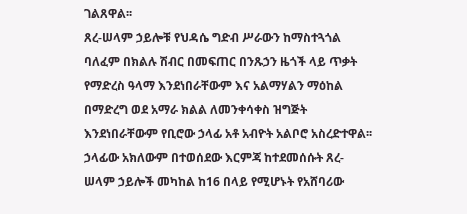ገልጸዋል፡፡
ጸረ-ሠላም ኃይሎቹ የህዳሴ ግድብ ሥራውን ከማስተጓጎል ባለፈም በክልሉ ሽብር በመፍጠር በንጹኃን ዜጎች ላይ ጥቃት የማድረስ ዓላማ እንደነበራቸውም እና አልማሃልን ማዕከል በማድረግ ወደ አማራ ክልል ለመንቀሳቀስ ዝግጅት እንደነበራቸውም የቢሮው ኃላፊ አቶ አብዮት አልቦሮ አስረድተዋል፡፡
ኃላፊው አክለውም በተወሰደው እርምጃ ከተደመሰሱት ጸረ-ሠላም ኃይሎች መካከል ከ16 በላይ የሚሆኑት የአሸባሪው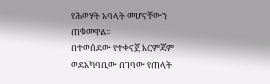የሕወሃት አባላት መሆናቸውን ጠቁመዋል፡፡
በተወሰደው የተቀናጀ እርምጃም ወደአካባቢው በገባው የጠላት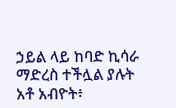ኃይል ላይ ከባድ ኪሳራ ማድረስ ተችሏል ያሉት አቶ አብዮት፥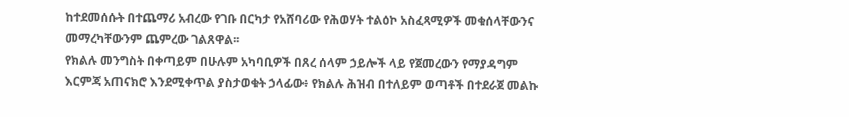ከተደመሰሱት በተጨማሪ አብረው የገቡ በርካታ የአሸባሪው የሕወሃት ተልዕኮ አስፈጻሚዎች መቁሰላቸውንና መማረካቸውንም ጨምረው ገልጸዋል፡፡
የክልሉ መንግስት በቀጣይም በሁሉም አካባቢዎች በጸረ ሰላም ኃይሎች ላይ የጀመረውን የማያዳግም እርምጃ አጠናክሮ እንደሚቀጥል ያስታወቁት ኃላፊው፥ የክልሉ ሕዝብ በተለይም ወጣቶች በተደራጀ መልኩ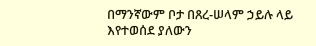በማንኛውም ቦታ በጸረ-ሠላም ኃይሉ ላይ እየተወሰደ ያለውን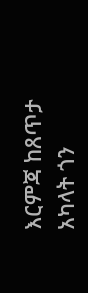እርምጃ ከጸጥታ አካላት ጎን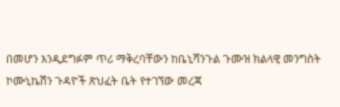በመሆን እንዲደግፉም ጥሪ ማቅረባቸውን ከቤኒሻንጉል ጉሙዝ ክልላዊ መንግስት ኮሙኒኬሽን ጉዳዮች ጽህፈት ቤት የተገኘው መረጃ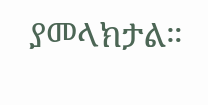ያመላክታል።